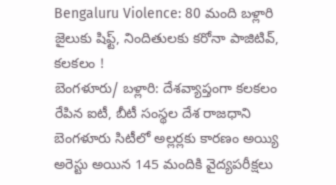Bengaluru Violence: 80 మంది బళ్లారి జైలుకు షిఫ్ట్, నిందితులకు కరోనా పాజిటివ్, కలకలం !
బెంగళూరు/ బళ్లారి: దేశవ్యాప్తంగా కలకలం రేపిన ఐటీ, బీటీ సంస్థల దేశ రాజధాని బెంగళూరు సిటీలో అల్లర్లకు కారణం అయ్యి అరెస్టు అయిన 145 మందికి వైద్యపరీక్షలు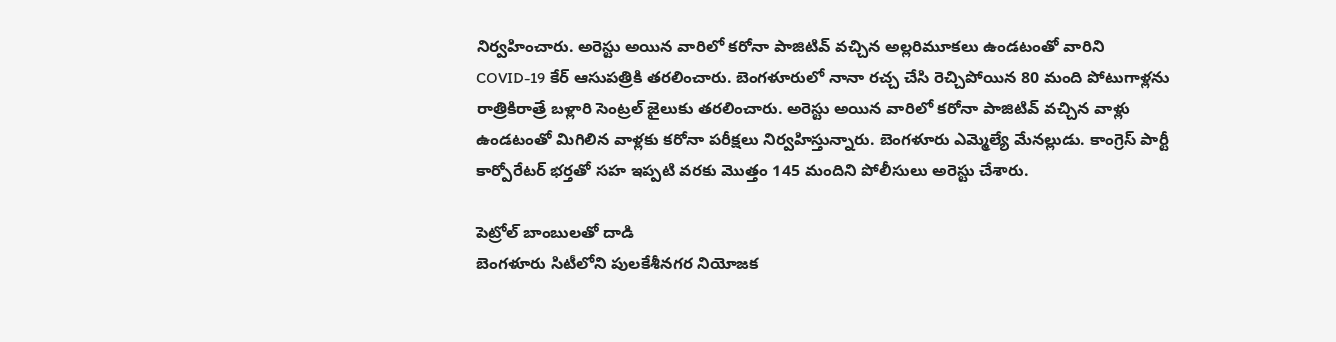నిర్వహించారు. అరెస్టు అయిన వారిలో కరోనా పాజిటివ్ వచ్చిన అల్లరిమూకలు ఉండటంతో వారిని COVID-19 కేర్ ఆసుపత్రికి తరలించారు. బెంగళూరులో నానా రచ్చ చేసి రెచ్చిపోయిన 80 మంది పోటుగాళ్లను రాత్రికిరాత్రే బళ్లారి సెంట్రల్ జైలుకు తరలించారు. అరెస్టు అయిన వారిలో కరోనా పాజిటివ్ వచ్చిన వాళ్లు ఉండటంతో మిగిలిన వాళ్లకు కరోనా పరీక్షలు నిర్వహిస్తున్నారు. బెంగళూరు ఎమ్మెల్యే మేనల్లుడు. కాంగ్రెస్ పార్టీ కార్పోరేటర్ భర్తతో సహ ఇప్పటి వరకు మొత్తం 145 మందిని పోలీసులు అరెస్టు చేశారు.

పెట్రోల్ బాంబులతో దాడి
బెంగళూరు సిటీలోని పులకేశీనగర నియోజక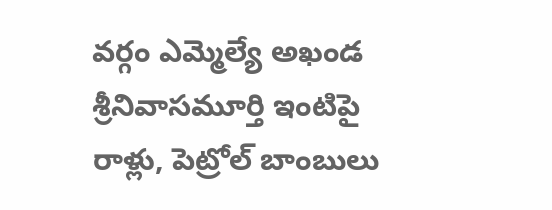వర్గం ఎమ్మెల్యే అఖండ శ్రీనివాసమూర్తి ఇంటిపై రాళ్లు, పెట్రోల్ బాంబులు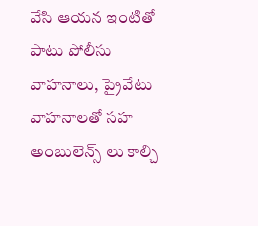వేసి ఆయన ఇంటితో పాటు పోలీసు వాహనాలు, ప్రైవేటు వాహనాలతో సహ అంబులెన్స్ లు కాల్చి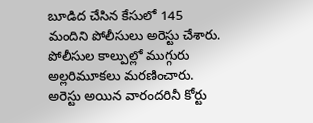బూడిద చేసిన కేసులో 145 మందిని పోలీసులు అరెస్టు చేశారు. పోలీసుల కాల్పుల్లో ముగ్గురు అల్లరిమూకలు మరణించారు. అరెస్టు అయిన వారందరినీ కోర్టు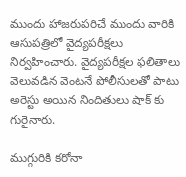ముందు హాజరుపరిచే ముందు వారికి ఆసుపత్రిలో వైద్యపరీక్షలు నిర్వహించారు. వైద్యపరీక్షల ఫలితాలు వెలువడిన వెంటనే పోలీసులతో పాటు అరెస్టు అయిన నిందితులు షాక్ కు గురైనారు.

ముగ్గురికి కరోనా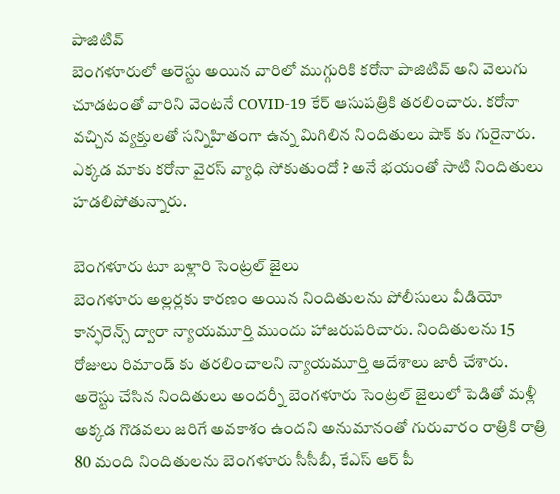పాజిటివ్
బెంగళూరులో అరెస్టు అయిన వారిలో ముగ్గురికి కరోనా పాజిటివ్ అని వెలుగు చూడటంతో వారిని వెంటనే COVID-19 కేర్ ఆసుపత్రికి తరలించారు. కరోనా వచ్చిన వ్యక్తులతో సన్నిహితంగా ఉన్న మిగిలిన నిందితులు షాక్ కు గురైనారు. ఎక్కడ మాకు కరోనా వైరస్ వ్యాధి సోకుతుందో ? అనే భయంతో సాటి నిందితులు హడలిపోతున్నారు.

బెంగళూరు టూ బళ్లారి సెంట్రల్ జైలు
బెంగళూరు అల్లర్లకు కారణం అయిన నిందితులను పోలీసులు వీడియో కాన్ఫరెన్స్ ద్వారా న్యాయమూర్తి ముందు హాజరుపరిచారు. నిందితులను 15 రోజులు రిమాండ్ కు తరలించాలని న్యాయమూర్తి ఆదేశాలు జారీ చేశారు. అరెస్టు చేసిన నిందితులు అందర్నీ బెంగళూరు సెంట్రల్ జైలులో పెడితో మళ్లీ అక్కడ గొడవలు జరిగే అవకాశం ఉందని అనుమానంతో గురువారం రాత్రికి రాత్రి 80 మంది నిందితులను బెంగళూరు సీసీబీ, కేఎస్ ఆర్ పీ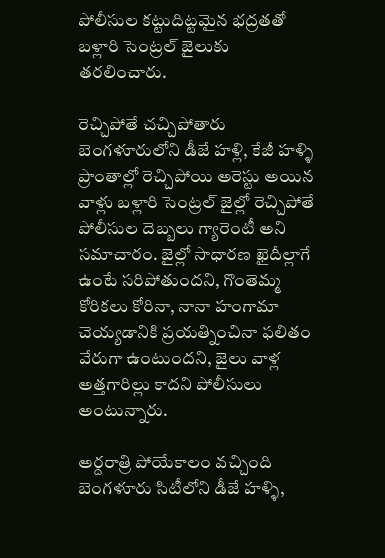పోలీసుల కట్టుదిట్టమైన భద్రతతో బళ్లారి సెంట్రల్ జైలుకు తరలించారు.

రెచ్చిపోతే చచ్చిపోతారు
బెంగళూరులోని డీజే హళ్లి, కేజీ హళ్ళి ప్రాంతాల్లో రెచ్చిపోయి అరెస్టు అయిన వాళ్లు బళ్లారి సెంట్రల్ జైల్లో రెచ్చిపోతే పోలీసుల దెబ్బలు గ్యారెంటీ అని సమాచారం. జైల్లో సాధారణ ఖైదీల్లాగే ఉంటే సరిపోతుందని, గొంతెమ్మ కోరికలు కోరినా, నానా హంగామా చెయ్యడానికి ప్రయత్నించినా ఫలితం వేరుగా ఉంటుందని, జైలు వాళ్ల అత్తగారిల్లు కాదని పోలీసులు అంటున్నారు.

అర్దరాత్రి పోయేకాలం వచ్చింది
బెంగళూరు సిటీలోని డీజే హళ్ళి,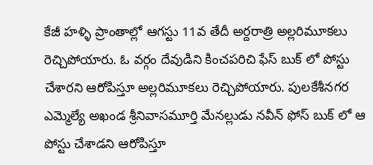కేజీ హళ్ళి ప్రాంతాల్లో ఆగస్టు 11వ తేదీ అర్దరాత్రి అల్లరిమూకలు రెచ్చిపోయారు. ఓ వర్గం దేవుడిని కించపరిచి ఫేస్ బుక్ లో పోస్టు చేశారని ఆరోపిస్తూ అల్లరిమూకలు రెచ్చిపోయారు. పులకేశీనగర ఎమ్మెల్యే అఖండ శ్రీనివాసమూర్తి మేనల్లుడు నవీన్ ఫోస్ బుక్ లో ఆ పోస్టు చేశాడని ఆరోపిస్తూ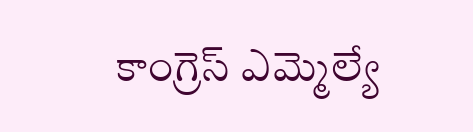కాంగ్రెస్ ఎమ్మెల్యే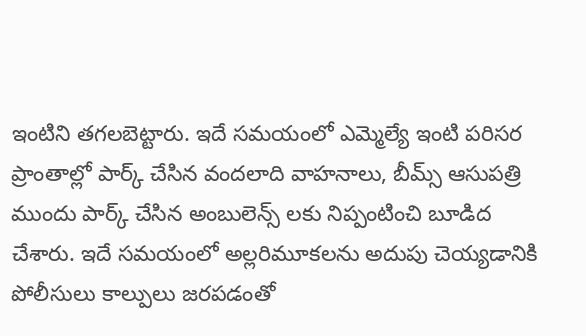ఇంటిని తగలబెట్టారు. ఇదే సమయంలో ఎమ్మెల్యే ఇంటి పరిసర ప్రాంతాల్లో పార్క్ చేసిన వందలాది వాహనాలు, బీమ్స్ ఆసుపత్రి ముందు పార్క్ చేసిన అంబులెన్స్ లకు నిప్పంటించి బూడిద చేశారు. ఇదే సమయంలో అల్లరిమూకలను అదుపు చెయ్యడానికి పోలీసులు కాల్పులు జరపడంతో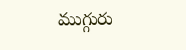ముగ్గురు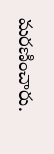మరణించారు.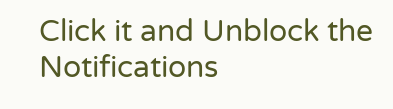Click it and Unblock the Notifications